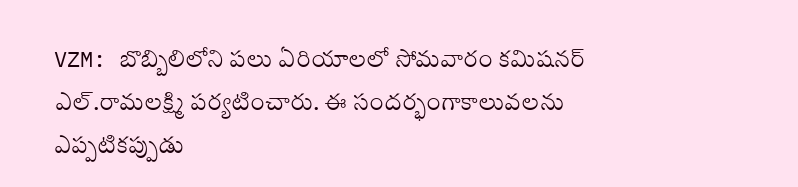VZM: బొబ్బిలిలోని పలు ఏరియాలలో సోమవారం కమిషనర్ ఎల్.రామలక్ష్మి పర్యటించారు. ఈ సందర్భంగాకాలువలను ఎప్పటికప్పుడు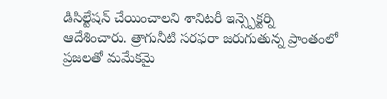డిసిల్టేషన్ చేయించాలని శానిటరీ ఇన్స్పెక్టర్ని ఆదేశించారు. త్రాగునీటి సరఫరా జరుగుతున్న ప్రాంతంలో ప్రజలతో మమేకమై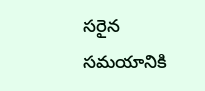సరైన సమయానికి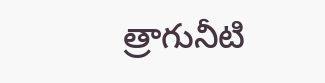త్రాగునీటి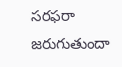సరఫరా జరుగుతుందా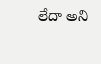లేదా అని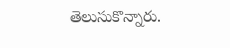తెలుసుకొన్నారు.